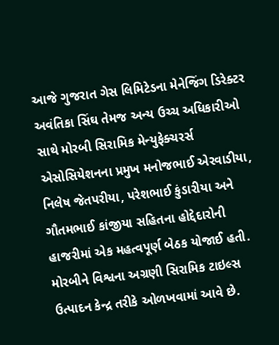આજે ગુજરાત ગેસ લિમિટેડના મેનેજિંગ ડિરેક્ટર અવંતિકા સિંઘ તેમજ અન્ય ઉચ્ચ અધિકારીઓ સાથે મોરબી સિરામિક મેન્યુફેક્ચરર્સ એસોસિયેશનના પ્રમુખ મનોજભાઈ એરવાડીયા, નિલેષ જેતપરીયા, પરેશભાઈ કુંડારીયા અને ગૌતમભાઈ કાંજીયા સહિતના હોદ્દેદારોની હાજરીમાં એક મહત્વપૂર્ણ બેઠક યોજાઈ હતી.
મોરબીને વિશ્વના અગ્રણી સિરામિક ટાઇલ્સ ઉત્પાદન કેન્દ્ર તરીકે ઓળખવામાં આવે છે.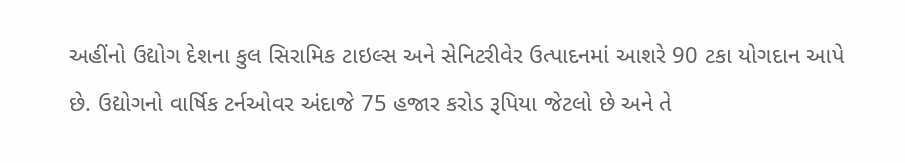અહીંનો ઉદ્યોગ દેશના કુલ સિરામિક ટાઇલ્સ અને સેનિટરીવેર ઉત્પાદનમાં આશરે 90 ટકા યોગદાન આપે છે. ઉદ્યોગનો વાર્ષિક ટર્નઓવર અંદાજે 75 હજાર કરોડ રૂપિયા જેટલો છે અને તે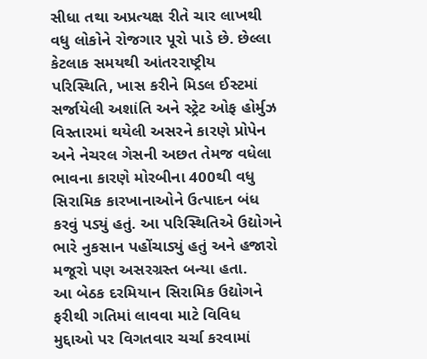સીધા તથા અપ્રત્યક્ષ રીતે ચાર લાખથી વધુ લોકોને રોજગાર પૂરો પાડે છે. છેલ્લા કેટલાક સમયથી આંતરરાષ્ટ્રીય પરિસ્થિતિ, ખાસ કરીને મિડલ ઈસ્ટમાં સર્જાયેલી અશાંતિ અને સ્ટ્રેટ ઓફ હોર્મુઝ વિસ્તારમાં થયેલી અસરને કારણે પ્રોપેન અને નેચરલ ગેસની અછત તેમજ વધેલા ભાવના કારણે મોરબીના 400થી વધુ સિરામિક કારખાનાઓને ઉત્પાદન બંધ કરવું પડ્યું હતું. આ પરિસ્થિતિએ ઉદ્યોગને ભારે નુકસાન પહોંચાડ્યું હતું અને હજારો મજૂરો પણ અસરગ્રસ્ત બન્યા હતા.
આ બેઠક દરમિયાન સિરામિક ઉદ્યોગને ફરીથી ગતિમાં લાવવા માટે વિવિધ મુદ્દાઓ પર વિગતવાર ચર્ચા કરવામાં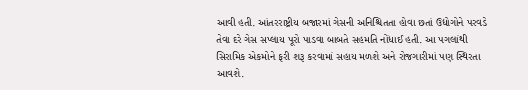આવી હતી. આંતરરાષ્ટ્રીય બજારમાં ગેસની અનિશ્ચિતતા હોવા છતાં ઉદ્યોગોને પરવડે તેવા દરે ગેસ સપ્લાય પૂરો પાડવા બાબતે સહમતિ નોંધાઈ હતી. આ પગલાંથી સિરામિક એકમોને ફરી શરૂ કરવામાં સહાય મળશે અને રોજગારીમાં પણ સ્થિરતા આવશે.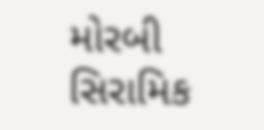મોરબી સિરામિક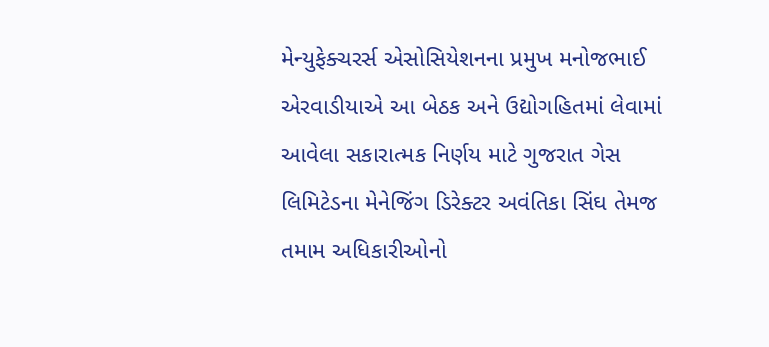મેન્યુફેક્ચરર્સ એસોસિયેશનના પ્રમુખ મનોજભાઈ એરવાડીયાએ આ બેઠક અને ઉદ્યોગહિતમાં લેવામાં આવેલા સકારાત્મક નિર્ણય માટે ગુજરાત ગેસ લિમિટેડના મેનેજિંગ ડિરેક્ટર અવંતિકા સિંઘ તેમજ તમામ અધિકારીઓનો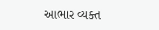આભાર વ્યક્ત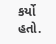કર્યો હતો.